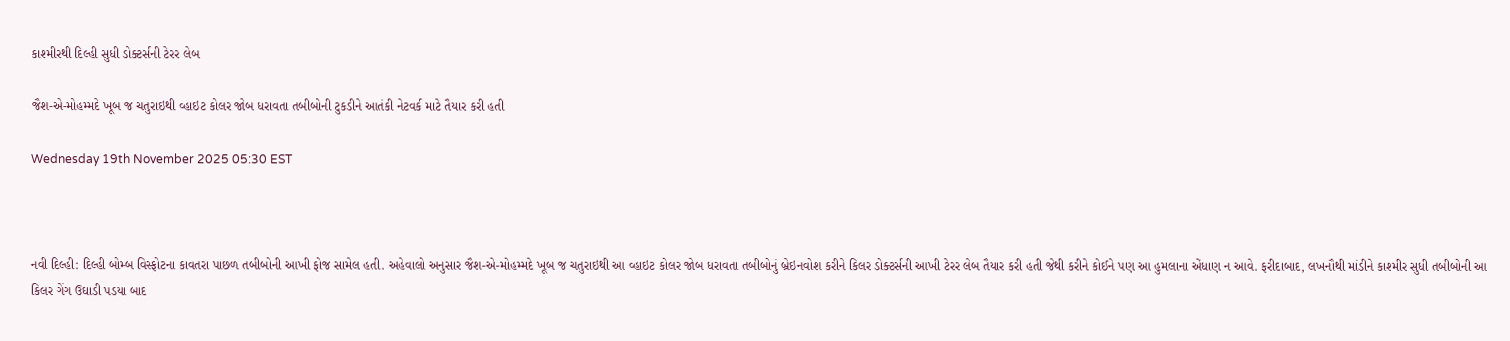કાશ્મીરથી દિલ્હી સુધી ડોક્ટર્સની ટેરર લેબ

જૈશ-એ-મોહમ્મદે ખૂબ જ ચતુરાઇથી વ્હાઇટ કોલર જોબ ધરાવતા તબીબોની ટુકડીને આતંકી નેટવર્ક માટે તૈયાર કરી હતી

Wednesday 19th November 2025 05:30 EST



નવી દિલ્હી: દિલ્હી બોમ્બ વિસ્ફોટના કાવતરા પાછળ તબીબોની આખી ફોજ સામેલ હતી. અહેવાલો અનુસાર જૈશ-એ-મોહમ્મદે ખૂબ જ ચતુરાઇથી આ વ્હાઇટ કોલર જોબ ધરાવતા તબીબોનું બ્રેઇનવોશ કરીને કિલર ડોક્ટર્સની આખી ટેરર લેબ તૈયાર કરી હતી જેથી કરીને કોઈને પણ આ હુમલાના એંધાણ ન આવે. ફરીદાબાદ, લખનૌથી માંડીને કાશ્મીર સુધી તબીબોની આ કિલર ગેંગ ઉઘાડી પડયા બાદ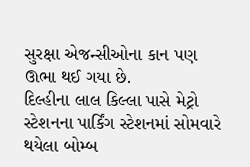સુરક્ષા એજન્સીઓના કાન પણ ઊભા થઈ ગયા છે.
દિલ્હીના લાલ કિલ્લા પાસે મેટ્રો સ્ટેશનના પાર્કિંગ સ્ટેશનમાં સોમવારે થયેલા બોમ્બ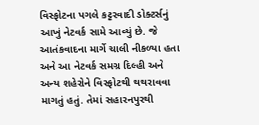વિસ્ફોટના પગલે કટ્ટરવાદી ડોક્ટર્સનું આખું નેટવર્ક સામે આવ્યું છે. જે આતંકવાદના માર્ગે ચાલી નીકળ્યા હતા અને આ નેટવર્ક સમગ્ર દિલ્હી અને અન્ય શહેરોને વિસ્ફોટથી થથરાવવા માગતું હતું. તેમાં સહારનપુરથી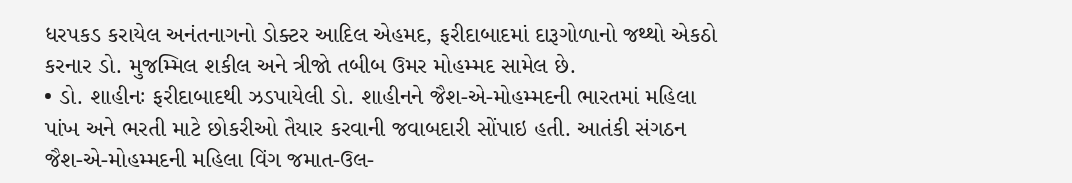ધરપકડ કરાયેલ અનંતનાગનો ડોક્ટર આદિલ એહમદ, ફરીદાબાદમાં દારૂગોળાનો જથ્થો એકઠો કરનાર ડો. મુજમ્મિલ શકીલ અને ત્રીજો તબીબ ઉમર મોહમ્મદ સામેલ છે.
• ડો. શાહીનઃ ફરીદાબાદથી ઝડપાયેલી ડો. શાહીનને જૈશ-એ-મોહમ્મદની ભારતમાં મહિલા પાંખ અને ભરતી માટે છોકરીઓ તૈયાર કરવાની જવાબદારી સોંપાઇ હતી. આતંકી સંગઠન જૈશ-એ-મોહમ્મદની મહિલા વિંગ જમાત-ઉલ-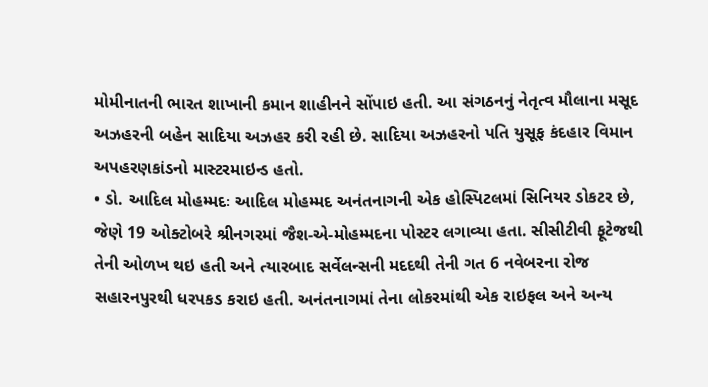મોમીનાતની ભારત શાખાની કમાન શાહીનને સોંપાઇ હતી. આ સંગઠનનું નેતૃત્વ મૌલાના મસૂદ અઝહરની બહેન સાદિયા અઝહર કરી રહી છે. સાદિયા અઝહરનો પતિ યુસૂફ કંદહાર વિમાન અપહરણકાંડનો માસ્ટરમાઇન્ડ હતો.
• ડો. આદિલ મોહમ્મદઃ આદિલ મોહમ્મદ અનંતનાગની એક હોસ્પિટલમાં સિનિયર ડોકટર છે, જેણે 19 ઓક્ટોબરે શ્રીનગરમાં જૈશ-એ-મોહમ્મદના પોસ્ટર લગાવ્યા હતા. સીસીટીવી ફૂટેજથી તેની ઓળખ થઇ હતી અને ત્યારબાદ સર્વેલન્સની મદદથી તેની ગત 6 નવેબરના રોજ સહારનપુરથી ધરપકડ કરાઇ હતી. અનંતનાગમાં તેના લોકરમાંથી એક રાઇફલ અને અન્ય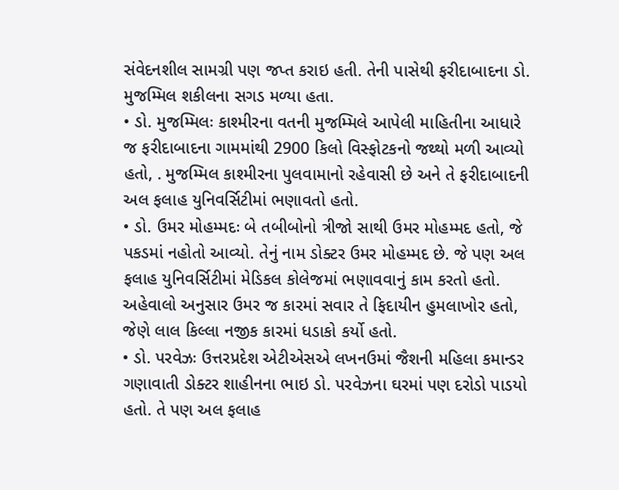સંવેદનશીલ સામગ્રી પણ જપ્ત કરાઇ હતી. તેની પાસેથી ફરીદાબાદના ડો. મુજમ્મિલ શકીલના સગડ મળ્યા હતા.
• ડો. મુજમ્મિલઃ કાશ્મીરના વતની મુજમ્મિલે આપેલી માહિતીના આધારે જ ફરીદાબાદના ગામમાંથી 2900 કિલો વિસ્ફોટકનો જથ્થો મળી આવ્યો હતો, . મુજમ્મિલ કાશ્મીરના પુલવામાનો રહેવાસી છે અને તે ફરીદાબાદની અલ ફલાહ યુનિવર્સિટીમાં ભણાવતો હતો.
• ડો. ઉમર મોહમ્મદઃ બે તબીબોનો ત્રીજો સાથી ઉમર મોહમ્મદ હતો, જે પકડમાં નહોતો આવ્યો. તેનું નામ ડોક્ટર ઉમર મોહમ્મદ છે. જે પણ અલ ફલાહ યુનિવર્સિટીમાં મેડિકલ કોલેજમાં ભણાવવાનું કામ કરતો હતો. અહેવાલો અનુસાર ઉમર જ કારમાં સવાર તે ફિદાયીન હુમલાખોર હતો, જેણે લાલ કિલ્લા નજીક કારમાં ધડાકો કર્યો હતો.
• ડો. પરવેઝઃ ઉત્તરપ્રદેશ એટીએસએ લખનઉમાં જૈશની મહિલા કમાન્ડર ગણાવાતી ડોક્ટર શાહીનના ભાઇ ડો. પરવેઝના ઘરમાં પણ દરોડો પાડયો હતો. તે પણ અલ ફલાહ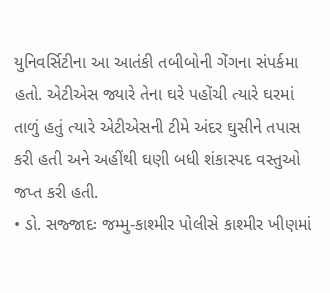યુનિવર્સિટીના આ આતંકી તબીબોની ગેંગના સંપર્કમા હતો. એટીએસ જ્યારે તેના ઘરે પહોંચી ત્યારે ઘરમાં તાળું હતું ત્યારે એટીએસની ટીમે અંદર ઘુસીને તપાસ કરી હતી અને અહીંથી ઘણી બધી શંકાસ્પદ વસ્તુઓ જપ્ત કરી હતી.
• ડો. સજ્જાદઃ જમ્મુ-કાશ્મીર પોલીસે કાશ્મીર ખીણમાં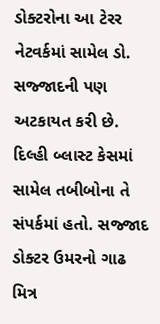ડોક્ટરોના આ ટેરર નેટવર્કમાં સામેલ ડો. સજ્જાદની પણ અટકાયત કરી છે. દિલ્હી બ્લાસ્ટ કેસમાં સામેલ તબીબોના તે સંપર્કમાં હતો. સજ્જાદ ડોક્ટર ઉમરનો ગાઢ મિત્ર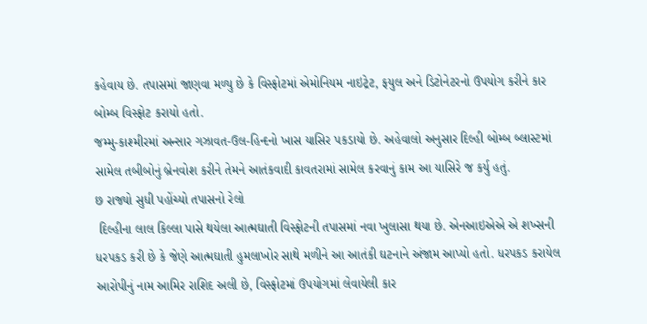કહેવાય છે. તપાસમાં જાણવા મળ્યુ છે કે વિસ્ફોટમાં એમોનિયમ નાઇટ્રેટ, ફયુલ અને ડિટોનેટરનો ઉપયોગ કરીને કાર બોમ્બ વિસ્ફોટ કરાયો હતો.
જમ્મુ-કાશ્મીરમાં અન્સાર ગઝાવત-ઉલ-હિન્દનો ખાસ યાસિર પકડાયો છે. અહેવાલો અનુસાર દિલ્હી બોમ્બ બ્લાસ્ટમાં સામેલ તબીબોનું બ્રેનવોશ કરીને તેમને આતંકવાદી કાવતરામાં સામેલ કરવાનું કામ આ યાસિરે જ કર્યુ હતું.
છ રાજ્યો સુધી પહોંચ્યો તપાસનો રેલો
 દિલ્હીના લાલ કિલ્લા પાસે થયેલા આત્મઘાતી વિસ્ફોટની તપાસમાં નવા ખુલાસા થયા છે. એનઆઇએએ એ શખ્સની ધરપકડ કરી છે કે જેણે આત્મઘાતી હુમલાખોર સાથે મળીને આ આતંકી ઘટનાને અંજામ આપ્યો હતો. ધરપકડ કરાયેલ આરોપીનું નામ આમિર રાશિદ અલી છે, વિસ્ફોટમાં ઉપયોગમાં લેવાયેલી કાર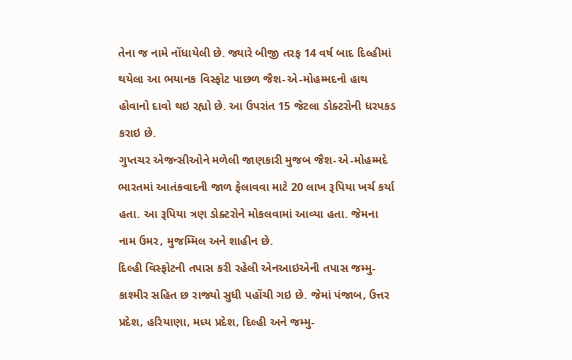તેના જ નામે નોંધાયેલી છે. જ્યારે બીજી તરફ 14 વર્ષ બાદ દિલ્હીમાં થયેલા આ ભયાનક વિસ્ફોટ પાછળ જૈશ-એ-મોહમ્મદનો હાથ હોવાનો દાવો થઇ રહ્યો છે. આ ઉપરાંત 15 જેટલા ડોક્ટરોની ધરપકડ કરાઇ છે.
ગુપ્તચર એજન્સીઓને મળેલી જાણકારી મુજબ જૈશ-એ-મોહમ્મદે ભારતમાં આતંકવાદની જાળ ફેલાવવા માટે 20 લાખ રૂપિયા ખર્ચ કર્યા હતા. આ રૂપિયા ત્રણ ડોક્ટરોને મોકલવામાં આવ્યા હતા. જેમના નામ ઉમર, મુજમ્મિલ અને શાહીન છે.
દિલ્હી વિસ્ફોટની તપાસ કરી રહેલી એનઆઇએની તપાસ જમ્મુ-કાશ્મીર સહિત છ રાજ્યો સુધી પહોંચી ગઇ છે. જેમાં પંજાબ, ઉત્તર પ્રદેશ, હરિયાણા, મધ્ય પ્રદેશ, દિલ્હી અને જમ્મુ-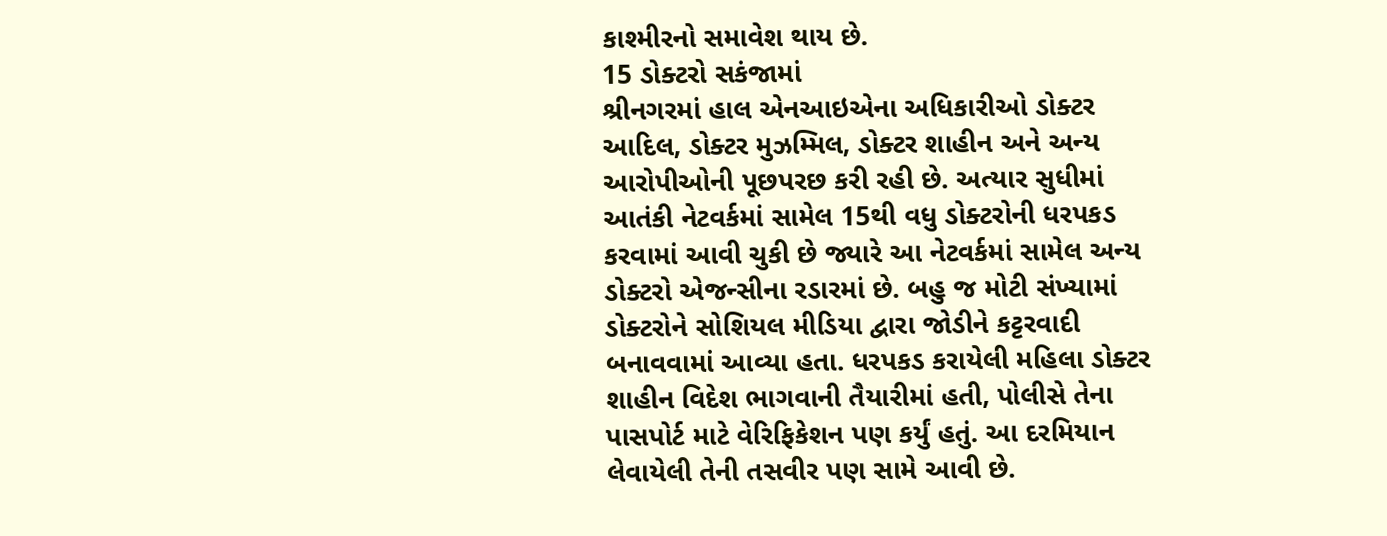કાશ્મીરનો સમાવેશ થાય છે.
15 ડોક્ટરો સકંજામાં
શ્રીનગરમાં હાલ એનઆઇએના અધિકારીઓ ડોક્ટર આદિલ, ડોક્ટર મુઝમ્મિલ, ડોક્ટર શાહીન અને અન્ય આરોપીઓની પૂછપરછ કરી રહી છે. અત્યાર સુધીમાં આતંકી નેટવર્કમાં સામેલ 15થી વધુ ડોક્ટરોની ધરપકડ કરવામાં આવી ચુકી છે જ્યારે આ નેટવર્કમાં સામેલ અન્ય ડોક્ટરો એજન્સીના રડારમાં છે. બહુ જ મોટી સંખ્યામાં ડોક્ટરોને સોશિયલ મીડિયા દ્વારા જોડીને કટ્ટરવાદી બનાવવામાં આવ્યા હતા. ધરપકડ કરાયેલી મહિલા ડોક્ટર શાહીન વિદેશ ભાગવાની તૈયારીમાં હતી, પોલીસે તેના પાસપોર્ટ માટે વેરિફિકેશન પણ કર્યું હતું. આ દરમિયાન લેવાયેલી તેની તસવીર પણ સામે આવી છે.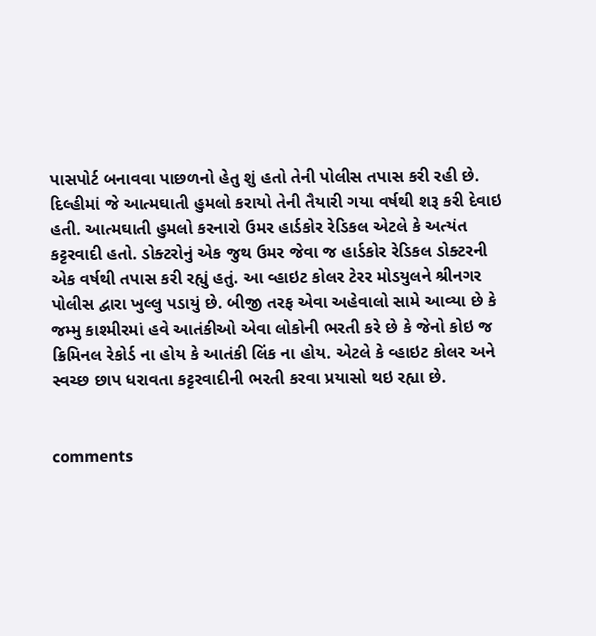પાસપોર્ટ બનાવવા પાછળનો હેતુ શું હતો તેની પોલીસ તપાસ કરી રહી છે. દિલ્હીમાં જે આત્મઘાતી હુમલો કરાયો તેની તૈયારી ગયા વર્ષથી શરૂ કરી દેવાઇ હતી. આત્મઘાતી હુમલો કરનારો ઉમર હાર્ડકોર રેડિકલ એટલે કે અત્યંત કટ્ટરવાદી હતો. ડોક્ટરોનું એક જુથ ઉમર જેવા જ હાર્ડકોર રેડિકલ ડોક્ટરની એક વર્ષથી તપાસ કરી રહ્યું હતું. આ વ્હાઇટ કોલર ટેરર મોડયુલને શ્રીનગર પોલીસ દ્વારા ખુલ્લુ પડાયું છે. બીજી તરફ એવા અહેવાલો સામે આવ્યા છે કે જમ્મુ કાશ્મીરમાં હવે આતંકીઓ એવા લોકોની ભરતી કરે છે કે જેનો કોઇ જ ક્રિમિનલ રેકોર્ડ ના હોય કે આતંકી લિંક ના હોય. એટલે કે વ્હાઇટ કોલર અને સ્વચ્છ છાપ ધરાવતા કટ્ટરવાદીની ભરતી કરવા પ્રયાસો થઇ રહ્યા છે.


comments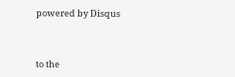powered by Disqus



to the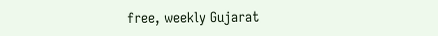free, weekly Gujarat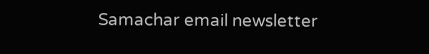Samachar email newsletter